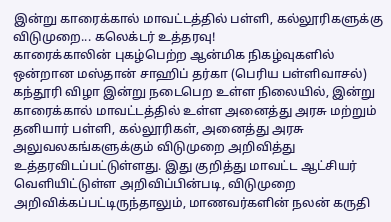இன்று காரைக்கால் மாவட்டத்தில் பள்ளி, கல்லூரிகளுக்கு விடுமுறை... கலெக்டர் உத்தரவு!
காரைக்காலின் புகழ்பெற்ற ஆன்மிக நிகழ்வுகளில் ஒன்றான மஸ்தான் சாஹிப் தர்கா (பெரிய பள்ளிவாசல்) கந்தூரி விழா இன்று நடைபெற உள்ள நிலையில், இன்று காரைக்கால் மாவட்டத்தில் உள்ள அனைத்து அரசு மற்றும் தனியார் பள்ளி, கல்லூரிகள், அனைத்து அரசு அலுவலகங்களுக்கும் விடுமுறை அறிவித்து உத்தரவிடப்பட்டுள்ளது. இது குறித்து மாவட்ட ஆட்சியர் வெளியிட்டுள்ள அறிவிப்பின்படி, விடுமுறை அறிவிக்கப்பட்டிருந்தாலும், மாணவர்களின் நலன் கருதி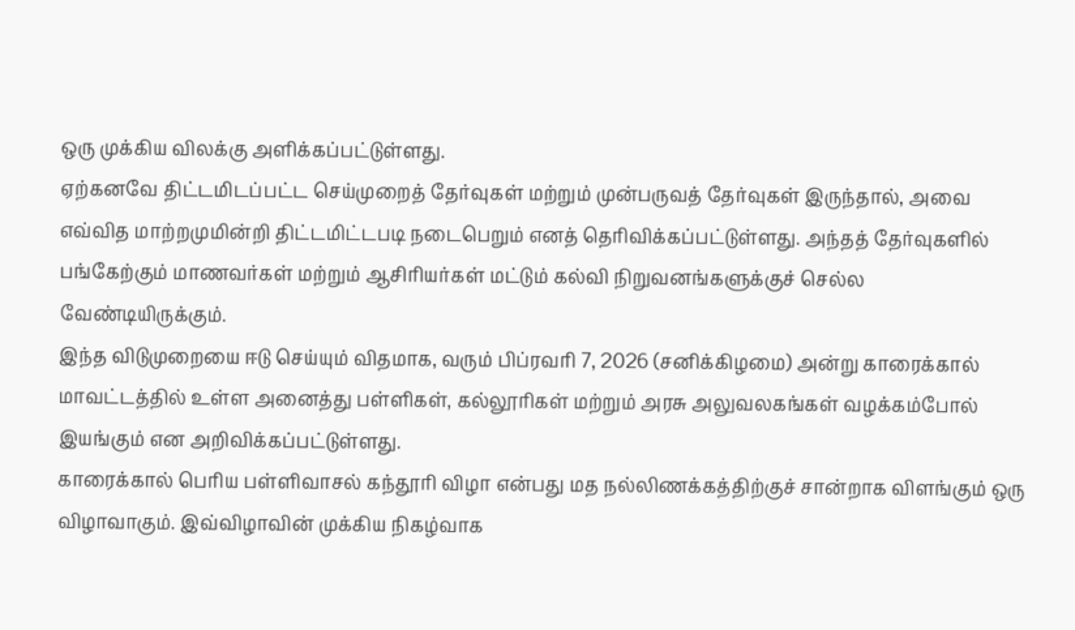ஒரு முக்கிய விலக்கு அளிக்கப்பட்டுள்ளது.
ஏற்கனவே திட்டமிடப்பட்ட செய்முறைத் தேர்வுகள் மற்றும் முன்பருவத் தேர்வுகள் இருந்தால், அவை எவ்வித மாற்றமுமின்றி திட்டமிட்டபடி நடைபெறும் எனத் தெரிவிக்கப்பட்டுள்ளது. அந்தத் தேர்வுகளில் பங்கேற்கும் மாணவர்கள் மற்றும் ஆசிரியர்கள் மட்டும் கல்வி நிறுவனங்களுக்குச் செல்ல வேண்டியிருக்கும்.
இந்த விடுமுறையை ஈடு செய்யும் விதமாக, வரும் பிப்ரவரி 7, 2026 (சனிக்கிழமை) அன்று காரைக்கால் மாவட்டத்தில் உள்ள அனைத்து பள்ளிகள், கல்லூரிகள் மற்றும் அரசு அலுவலகங்கள் வழக்கம்போல் இயங்கும் என அறிவிக்கப்பட்டுள்ளது.
காரைக்கால் பெரிய பள்ளிவாசல் கந்தூரி விழா என்பது மத நல்லிணக்கத்திற்குச் சான்றாக விளங்கும் ஒரு விழாவாகும். இவ்விழாவின் முக்கிய நிகழ்வாக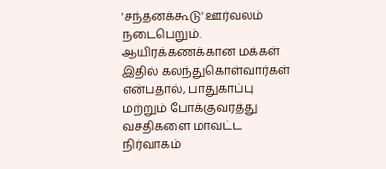'சந்தனக்கூடு' ஊர்வலம் நடைபெறும். ஆயிரக்கணக்கான மக்கள் இதில் கலந்துகொள்வார்கள் என்பதால், பாதுகாப்பு மற்றும் போக்குவரத்து வசதிகளை மாவட்ட நிர்வாகம்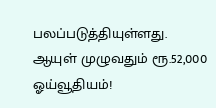பலப்படுத்தியுள்ளது.
ஆயுள் முழுவதும் ரூ.52,000 ஓய்வூதியம்!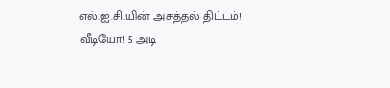எல்.ஐ.சி.யின் அசத்தல் திட்டம்!
வீடியோ! 5 அடி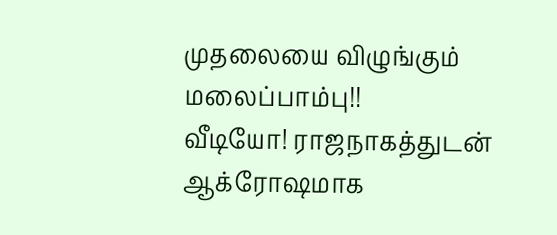முதலையை விழுங்கும் மலைப்பாம்பு!!
வீடியோ! ராஜநாகத்துடன் ஆக்ரோஷமாக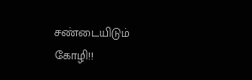சண்டையிடும் கோழி!!